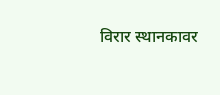विरार स्थानकावर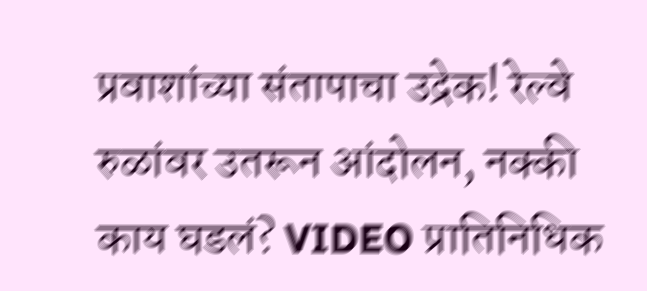प्रवाशांच्या संतापाचा उद्रेक! रेल्वे रुळांवर उतरून आंदोलन, नक्की काय घडलं? VIDEO प्रातिनिधिक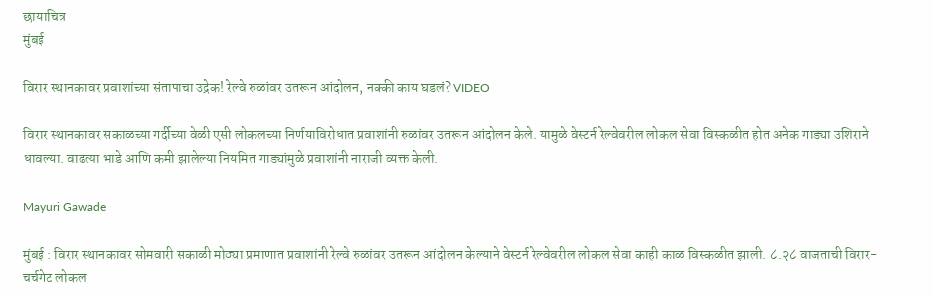छायाचित्र
मुंबई

विरार स्थानकावर प्रवाशांच्या संतापाचा उद्रेक! रेल्वे रुळांवर उतरून आंदोलन, नक्की काय घडलं? VIDEO

विरार स्थानकावर सकाळच्या गर्दीच्या वेळी एसी लोकलच्या निर्णयाविरोधात प्रवाशांनी रुळांवर उतरून आंदोलन केले. यामुळे वेस्टर्न रेल्वेवरील लोकल सेवा विस्कळीत होत अनेक गाड्या उशिराने धावल्या. वाढत्या भाडे आणि कमी झालेल्या नियमित गाड्यांमुळे प्रवाशांनी नाराजी व्यक्त केली.

Mayuri Gawade

मुंबई : विरार स्थानकावर सोमवारी सकाळी मोठ्या प्रमाणात प्रवाशांनी रेल्वे रुळांवर उतरून आंदोलन केल्याने वेस्टर्न रेल्वेवरील लोकल सेवा काही काळ विस्कळीत झाली. ८.२८ वाजताची विरार-चर्चगेट लोकल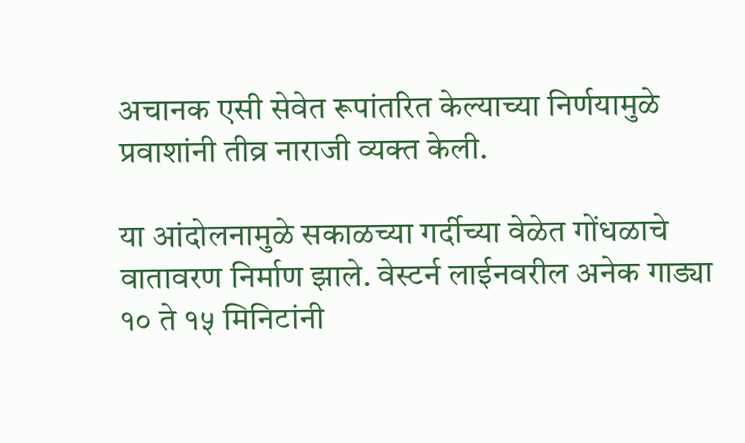अचानक एसी सेवेत रूपांतरित केल्याच्या निर्णयामुळे प्रवाशांनी तीव्र नाराजी व्यक्त केली.

या आंदोलनामुळे सकाळच्या गर्दीच्या वेळेत गोंधळाचे वातावरण निर्माण झाले. वेस्टर्न लाईनवरील अनेक गाड्या १० ते १५ मिनिटांनी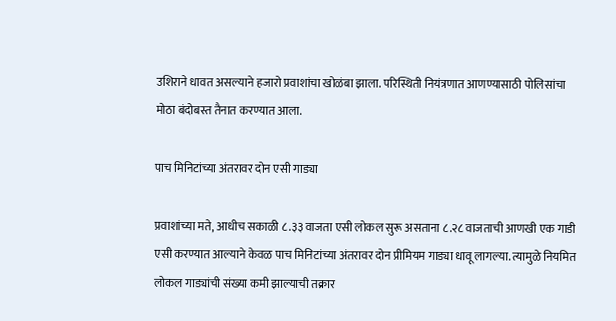उशिराने धावत असल्याने हजारो प्रवाशांचा खोळंबा झाला. परिस्थिती नियंत्रणात आणण्यासाठी पोलिसांचा मोठा बंदोबस्त तैनात करण्यात आला.

पाच मिनिटांच्या अंतरावर दोन एसी गाड्या

प्रवाशांच्या मते, आधीच सकाळी ८.३३ वाजता एसी लोकल सुरू असताना ८.२८ वाजताची आणखी एक गाडी एसी करण्यात आल्याने केवळ पाच मिनिटांच्या अंतरावर दोन प्रीमियम गाड्या धावू लागल्या. त्यामुळे नियमित लोकल गाड्यांची संख्या कमी झाल्याची तक्रार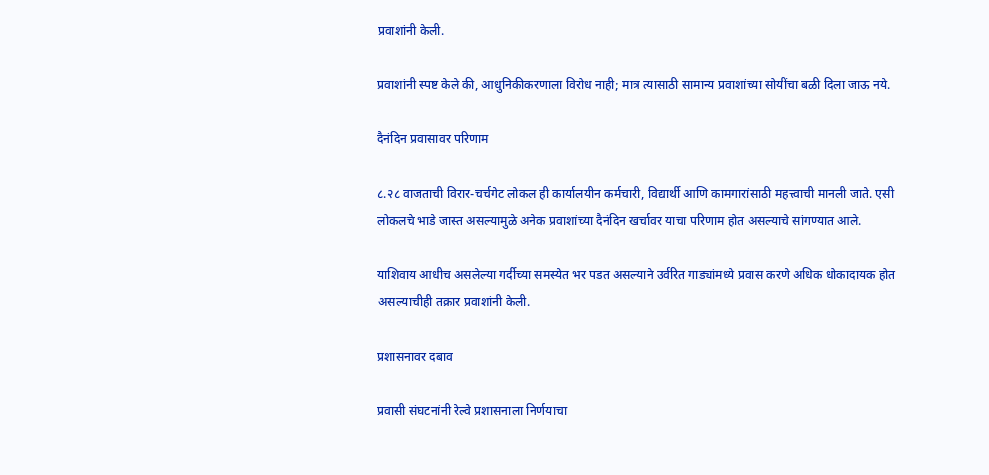प्रवाशांनी केली.

प्रवाशांनी स्पष्ट केले की, आधुनिकीकरणाला विरोध नाही; मात्र त्यासाठी सामान्य प्रवाशांच्या सोयींचा बळी दिला जाऊ नये.

दैनंदिन प्रवासावर परिणाम

८.२८ वाजताची विरार-चर्चगेट लोकल ही कार्यालयीन कर्मचारी, विद्यार्थी आणि कामगारांसाठी महत्त्वाची मानली जाते. एसी लोकलचे भाडे जास्त असल्यामुळे अनेक प्रवाशांच्या दैनंदिन खर्चावर याचा परिणाम होत असल्याचे सांगण्यात आले.

याशिवाय आधीच असलेल्या गर्दीच्या समस्येत भर पडत असल्याने उर्वरित गाड्यांमध्ये प्रवास करणे अधिक धोकादायक होत असल्याचीही तक्रार प्रवाशांनी केली.

प्रशासनावर दबाव

प्रवासी संघटनांनी रेल्वे प्रशासनाला निर्णयाचा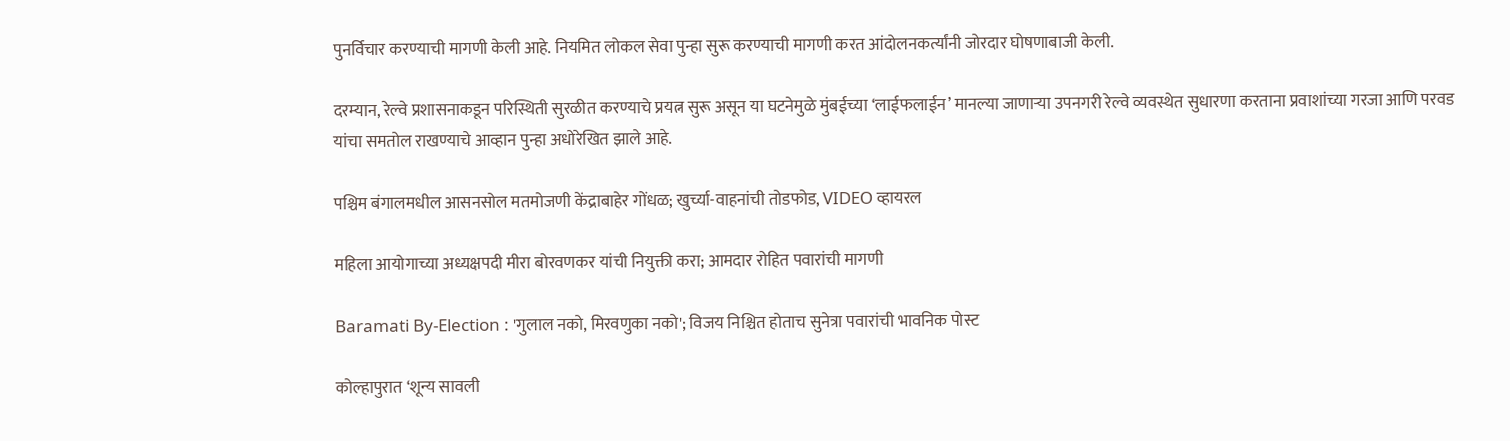पुनर्विचार करण्याची मागणी केली आहे. नियमित लोकल सेवा पुन्हा सुरू करण्याची मागणी करत आंदोलनकर्त्यांनी जोरदार घोषणाबाजी केली.

दरम्यान, रेल्वे प्रशासनाकडून परिस्थिती सुरळीत करण्याचे प्रयत्न सुरू असून या घटनेमुळे मुंबईच्या ‘लाईफलाईन’ मानल्या जाणाऱ्या उपनगरी रेल्वे व्यवस्थेत सुधारणा करताना प्रवाशांच्या गरजा आणि परवड यांचा समतोल राखण्याचे आव्हान पुन्हा अधोरेखित झाले आहे.

पश्चिम बंगालमधील आसनसोल मतमोजणी केंद्राबाहेर गोंधळ; खुर्च्या-वाहनांची तोडफोड, VIDEO व्हायरल

महिला आयोगाच्या अध्यक्षपदी मीरा बोरवणकर यांची नियुक्ती करा; आमदार रोहित पवारांची मागणी

Baramati By-Election : 'गुलाल नको, मिरवणुका नको'; विजय निश्चित होताच सुनेत्रा पवारांची भावनिक पोस्ट

कोल्हापुरात ‘शून्य सावली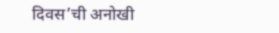दिवस’ची अनोखी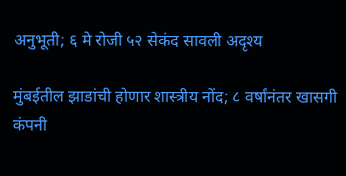अनुभूती; ६ मे रोजी ५२ सेकंद सावली अदृश्य

मुंबईतील झाडांची होणार शास्त्रीय नोंद; ८ वर्षांनंतर खासगी कंपनी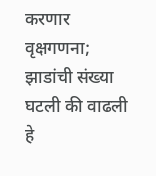करणार वृक्षगणना; झाडांची संख्या घटली की वाढली हे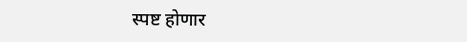स्पष्ट होणार